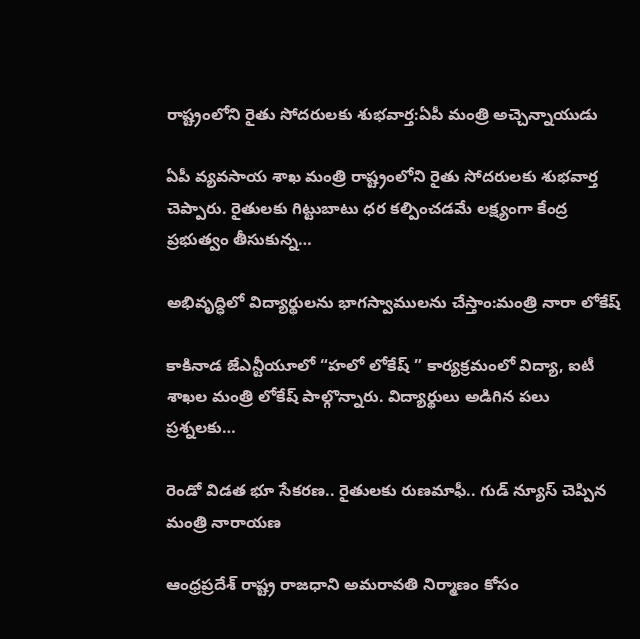రాష్ట్రంలోని రైతు సోదరులకు శుభవార్త:ఏపీ మంత్రి అచ్చెన్నాయుడు

ఏపీ వ్యవసాయ శాఖ మంత్రి రాష్ట్రంలోని రైతు సోదరులకు శుభవార్త చెప్పారు. రైతులకు గిట్టుబాటు ధర కల్పించడమే లక్ష్యంగా కేంద్ర ప్రభుత్వం తీసుకున్న…

అభివృద్ధిలో విద్యార్థులను భాగస్వాములను చేస్తాం:మంత్రి నారా లోకేష్

కాకినాడ జేఎన్టీయూలో “హలో లోకేష్ ” కార్యక్రమంలో విద్యా, ఐటీ శాఖల మంత్రి లోకేష్ పాల్గొన్నారు. విద్యార్థులు అడిగిన పలు ప్రశ్నలకు…

రెండో విడత భూ సేకరణ.. రైతులకు రుణమాఫీ.. గుడ్ న్యూస్ చెప్పిన మంత్రి నారాయణ

ఆంధ్రప్రదేశ్ రాష్ట్ర రాజధాని అమరావతి నిర్మాణం కోసం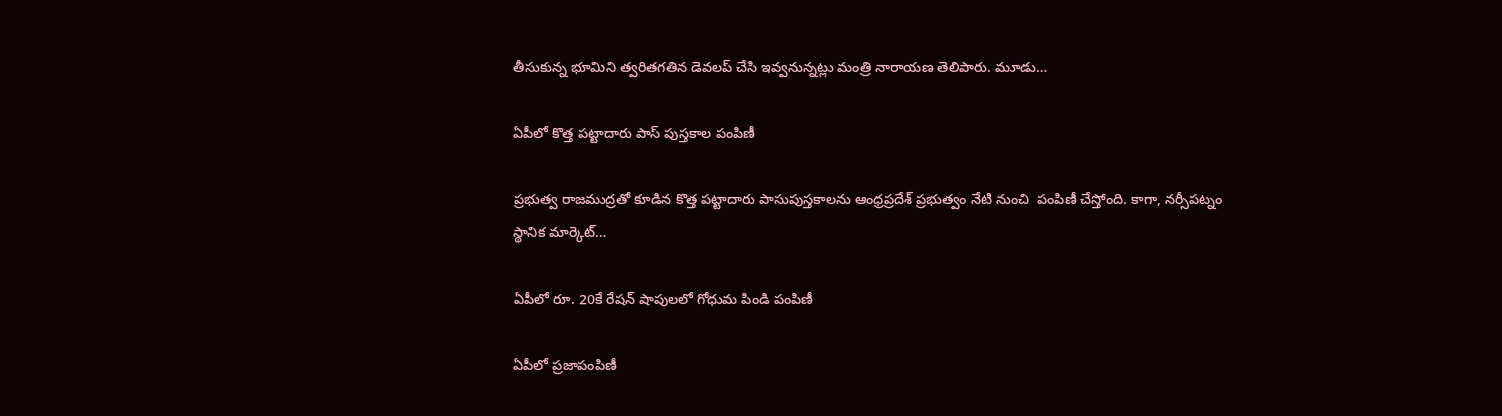తీసుకున్న భూమిని త్వరితగతిన డెవలప్ చేసి ఇవ్వనున్నట్లు మంత్రి నారాయణ తెలిపారు. మూడు…

ఏపీలో కొత్త పట్టాదారు పాస్ పుస్తకాల పంపిణీ

ప్రభుత్వ రాజముద్రతో కూడిన కొత్త పట్టాదారు పాసుపుస్తకాలను ఆంధ్రప్రదేశ్ ప్రభుత్వం నేటి నుంచి  పంపిణీ చేస్తోంది. కాగా, నర్సీపట్నం స్థానిక మార్కెట్…

ఏపీలో రూ. 20కే రేషన్ షాపులలో గోధుమ పిండి పంపిణీ

ఏపీలో ప్రజాపంపిణీ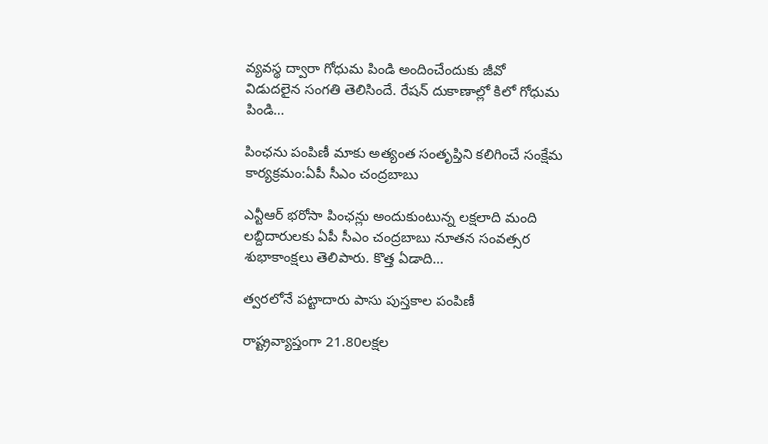వ్యవస్థ ద్వారా గోధుమ పిండి అందించేందుకు జీవో విడుదలైన సంగతి తెలిసిందే. రేషన్‌ దుకాణాల్లో కిలో గోధుమ పిండి…

పింఛను పంపిణీ మాకు అత్యంత సంతృప్తిని కలిగించే సంక్షేమ కార్యక్రమం:ఏపీ సీఎం చంద్రబాబు

ఎన్టీఆర్ భరోసా పింఛన్లు అందుకుంటున్న లక్షలాది మంది లబ్దిదారులకు ఏపీ సీఎం చంద్రబాబు నూతన సంవత్సర శుభాకాంక్షలు తెలిపారు. కొత్త ఏడాది…

త్వరలోనే పట్టాదారు పాసు పుస్తకాల పంపిణీ

రాష్ట్రవ్యాప్తంగా 21.80లక్షల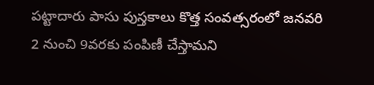పట్టాదారు పాసు పుస్తకాలు కొత్త సంవత్సరంలో జనవరి 2 నుంచి 9వరకు పంపిణీ చేస్తామని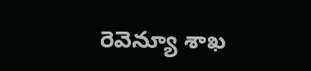రెవెన్యూ శాఖ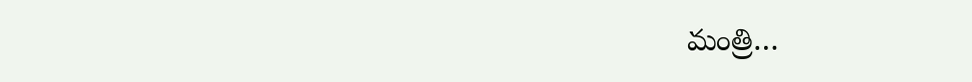మంత్రి…